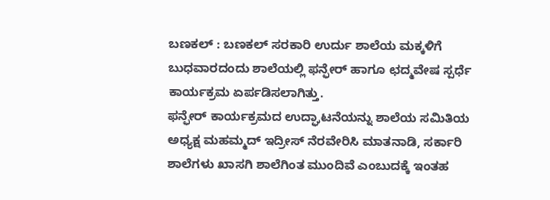ಬಣಕಲ್ : ಬಣಕಲ್ ಸರಕಾರಿ ಉರ್ದು ಶಾಲೆಯ ಮಕ್ಕಳಿಗೆ ಬುಧವಾರದಂದು ಶಾಲೆಯಲ್ಲಿ ಫನ್ಫೇರ್ ಹಾಗೂ ಛದ್ಮವೇಷ ಸ್ಪರ್ಧೆ ಕಾರ್ಯಕ್ರಮ ಏರ್ಪಡಿಸಲಾಗಿತ್ತು.
ಫನ್ಫೇರ್ ಕಾರ್ಯಕ್ರಮದ ಉದ್ಘಾಟನೆಯನ್ನು ಶಾಲೆಯ ಸಮಿತಿಯ ಅಧ್ಯಕ್ಷ ಮಹಮ್ಮದ್ ಇದ್ರೀಸ್ ನೆರವೇರಿಸಿ ಮಾತನಾಡಿ, ಸರ್ಕಾರಿ ಶಾಲೆಗಳು ಖಾಸಗಿ ಶಾಲೆಗಿಂತ ಮುಂದಿವೆ ಎಂಬುದಕ್ಕೆ ಇಂತಹ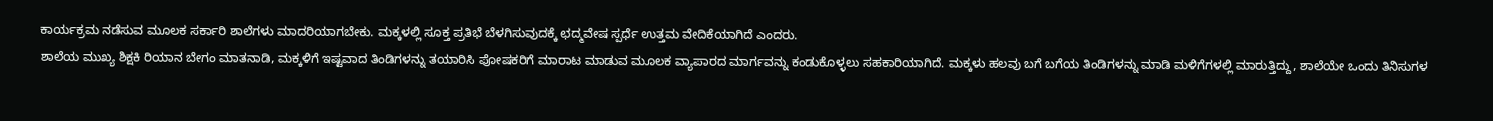ಕಾರ್ಯಕ್ರಮ ನಡೆಸುವ ಮೂಲಕ ಸರ್ಕಾರಿ ಶಾಲೆಗಳು ಮಾದರಿಯಾಗಬೇಕು. ಮಕ್ಕಳಲ್ಲಿ ಸೂಕ್ತ ಪ್ರತಿಭೆ ಬೆಳಗಿಸುವುದಕ್ಕೆ ಛದ್ಮವೇಷ ಸ್ಪರ್ಧೆ ಉತ್ತಮ ವೇದಿಕೆಯಾಗಿದೆ ಎಂದರು.
ಶಾಲೆಯ ಮುಖ್ಯ ಶಿಕ್ಷಕಿ ರಿಯಾನ ಬೇಗಂ ಮಾತನಾಡಿ, ಮಕ್ಕಳಿಗೆ ಇಷ್ಟವಾದ ತಿಂಡಿಗಳನ್ನು ತಯಾರಿಸಿ ಪೋಷಕರಿಗೆ ಮಾರಾಟ ಮಾಡುವ ಮೂಲಕ ವ್ಯಾಪಾರದ ಮಾರ್ಗವನ್ನು ಕಂಡುಕೊಳ್ಳಲು ಸಹಕಾರಿಯಾಗಿದೆ. ಮಕ್ಕಳು ಹಲವು ಬಗೆ ಬಗೆಯ ತಿಂಡಿಗಳನ್ನು ಮಾಡಿ ಮಳಿಗೆಗಳಲ್ಲಿ ಮಾರುತ್ತಿದ್ದು, ಶಾಲೆಯೇ ಒಂದು ತಿನಿಸುಗಳ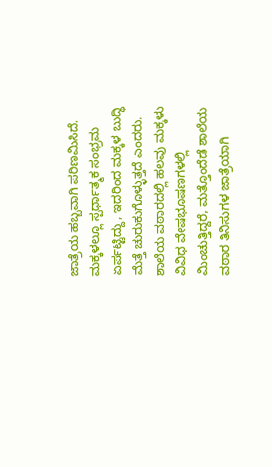ಜಾತ್ರೆಯ ಹಬ್ಬವಾಗಿ ಪರಿಣಮಿಸಿದೆ. ಮಕ್ಕಳಲ್ಲೂ ಸ್ಪರ್ಧಾತ್ಮಕ ಸಂಭ್ರಮ ಏರ್ಪಟ್ಟಿದ್ದು, ಇದರಿಂದ ಮಕ್ಕಳ ಬುದ್ಧಿ ಮೆತ್ತೆ ಚುರುಕುಗೊಳ್ಳುತ್ತದೆ ಎಂದರು.
ಶಾಲೆಯ ವಠಾರದಲ್ಲಿ ಹಲವು ಮಕ್ಕಳು ವಿವಿಧ ವೇಷಭೂಷಣಗಳಲ್ಲಿ ಮಿಂಚುತ್ತಿದ್ದರೆ, ಮತ್ತೊಂದೆಡೆ ಶಾಲೆಯ ವಠಾರ ತಿನಿಸುಗಳ ಜಾತ್ರೆಯಾಗಿ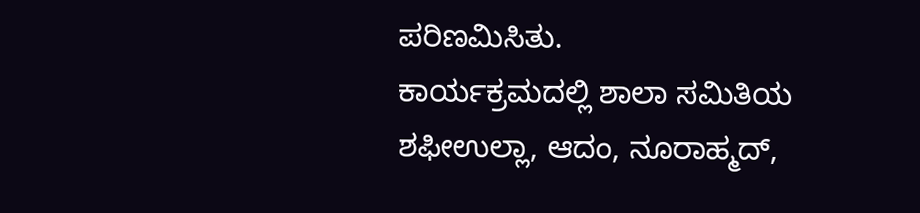ಪರಿಣಮಿಸಿತು.
ಕಾರ್ಯಕ್ರಮದಲ್ಲಿ ಶಾಲಾ ಸಮಿತಿಯ ಶಫೀಉಲ್ಲಾ, ಆದಂ, ನೂರಾಹ್ಮದ್,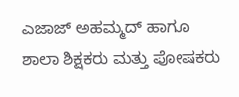ಎಜಾಜ್ ಅಹಮ್ಮದ್ ಹಾಗೂ ಶಾಲಾ ಶಿಕ್ಷಕರು ಮತ್ತು ಪೋಷಕರು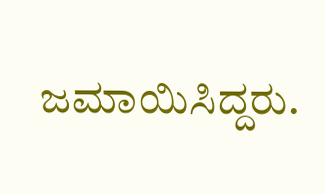ಜಮಾಯಿಸಿದ್ದರು.